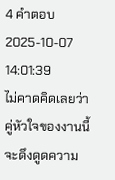4 คำตอบ2025-10-07 14:01:39
ไม่คาดคิดเลยว่าคู่หัวใจของงานนี้จะดึงดูดความ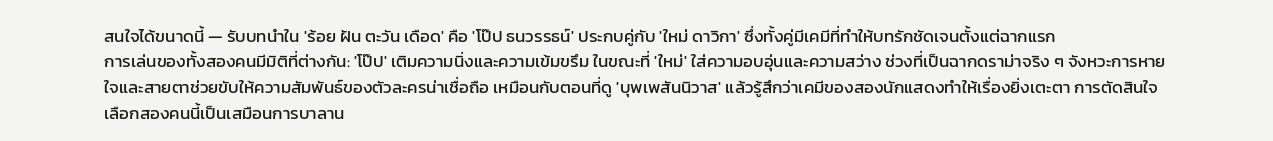สนใจได้ขนาดนี้ — รับบทนำใน 'ร้อย ฝัน ตะวัน เดือด' คือ 'โป๊ป ธนวรรธน์' ประกบคู่กับ 'ใหม่ ดาวิกา' ซึ่งทั้งคู่มีเคมีที่ทำให้บทรักชัดเจนตั้งแต่ฉากแรก
การเล่นของทั้งสองคนมีมิติที่ต่างกัน: 'โป๊ป' เติมความนิ่งและความเข้มขรึม ในขณะที่ 'ใหม่' ใส่ความอบอุ่นและความสว่าง ช่วงที่เป็นฉากดราม่าจริง ๆ จังหวะการหายใจและสายตาช่วยขับให้ความสัมพันธ์ของตัวละครน่าเชื่อถือ เหมือนกับตอนที่ดู 'บุพเพสันนิวาส' แล้วรู้สึกว่าเคมีของสองนักแสดงทำให้เรื่องยิ่งเตะตา การตัดสินใจเลือกสองคนนี้เป็นเสมือนการบาลาน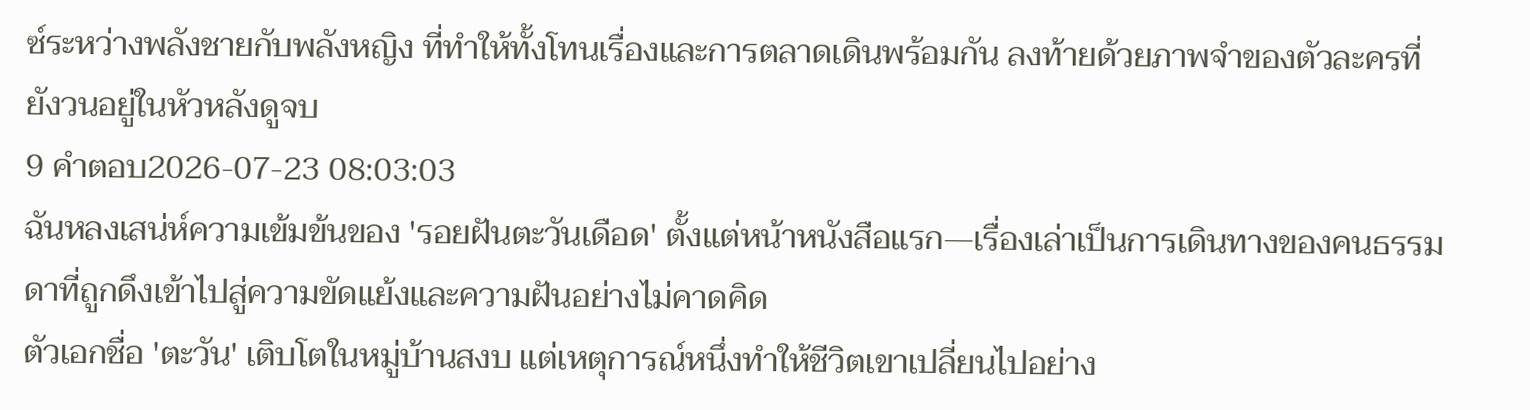ซ์ระหว่างพลังชายกับพลังหญิง ที่ทำให้ทั้งโทนเรื่องและการตลาดเดินพร้อมกัน ลงท้ายด้วยภาพจำของตัวละครที่ยังวนอยู่ในหัวหลังดูจบ
9 คำตอบ2026-07-23 08:03:03
ฉันหลงเสน่ห์ความเข้มข้นของ 'รอยฝันตะวันเดือด' ตั้งแต่หน้าหนังสือแรก—เรื่องเล่าเป็นการเดินทางของคนธรรมดาที่ถูกดึงเข้าไปสู่ความขัดแย้งและความฝันอย่างไม่คาดคิด
ตัวเอกชื่อ 'ตะวัน' เติบโตในหมู่บ้านสงบ แต่เหตุการณ์หนึ่งทำให้ชีวิตเขาเปลี่ยนไปอย่าง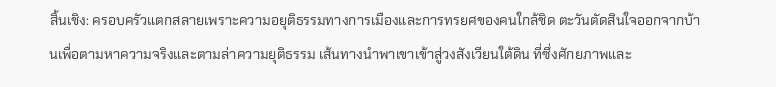สิ้นเชิง: ครอบครัวแตกสลายเพราะความอยุติธรรมทางการเมืองและการทรยศของคนใกล้ชิด ตะวันตัดสินใจออกจากบ้านเพื่อตามหาความจริงและตามล่าความยุติธรรม เส้นทางนำพาเขาเข้าสู่วงสังเวียนใต้ดิน ที่ซึ่งศักยภาพและ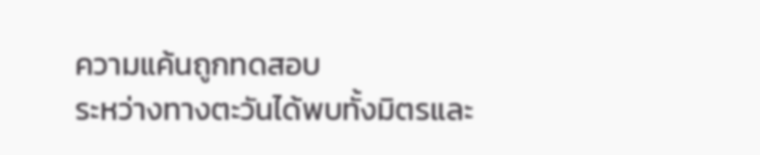ความแค้นถูกทดสอบ
ระหว่างทางตะวันได้พบทั้งมิตรและ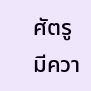ศัตรู มีควา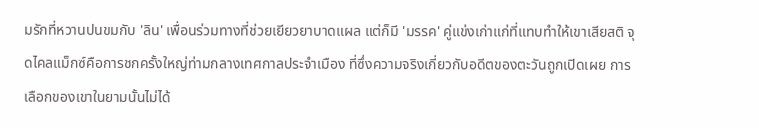มรักที่หวานปนขมกับ 'ลิน' เพื่อนร่วมทางที่ช่วยเยียวยาบาดแผล แต่ก็มี 'มรรค' คู่แข่งเก่าแก่ที่แทบทำให้เขาเสียสติ จุดไคลแม็กซ์คือการชกครั้งใหญ่ท่ามกลางเทศกาลประจำเมือง ที่ซึ่งความจริงเกี่ยวกับอดีตของตะวันถูกเปิดเผย การเลือกของเขาในยามนั้นไม่ได้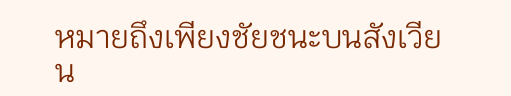หมายถึงเพียงชัยชนะบนสังเวียน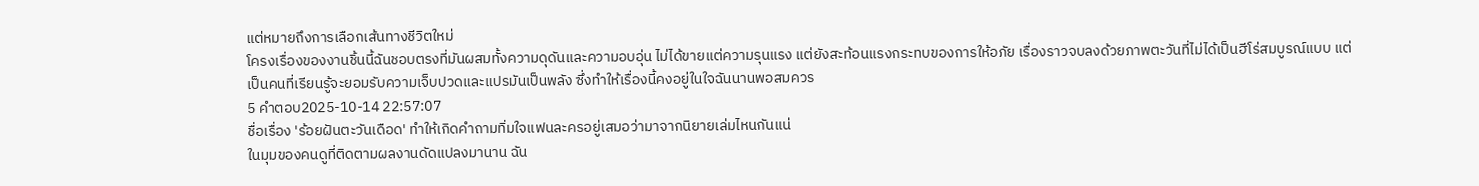แต่หมายถึงการเลือกเส้นทางชีวิตใหม่
โครงเรื่องของงานชิ้นนี้ฉันชอบตรงที่มันผสมทั้งความดุดันและความอบอุ่น ไม่ได้ขายแต่ความรุนแรง แต่ยังสะท้อนแรงกระทบของการให้อภัย เรื่องราวจบลงด้วยภาพตะวันที่ไม่ได้เป็นฮีโร่สมบูรณ์แบบ แต่เป็นคนที่เรียนรู้จะยอมรับความเจ็บปวดและแปรมันเป็นพลัง ซึ่งทำให้เรื่องนี้คงอยู่ในใจฉันนานพอสมควร
5 คำตอบ2025-10-14 22:57:07
ชื่อเรื่อง 'ร้อยฝันตะวันเดือด' ทำให้เกิดคำถามทิ่มใจแฟนละครอยู่เสมอว่ามาจากนิยายเล่มไหนกันแน่
ในมุมของคนดูที่ติดตามผลงานดัดแปลงมานาน ฉัน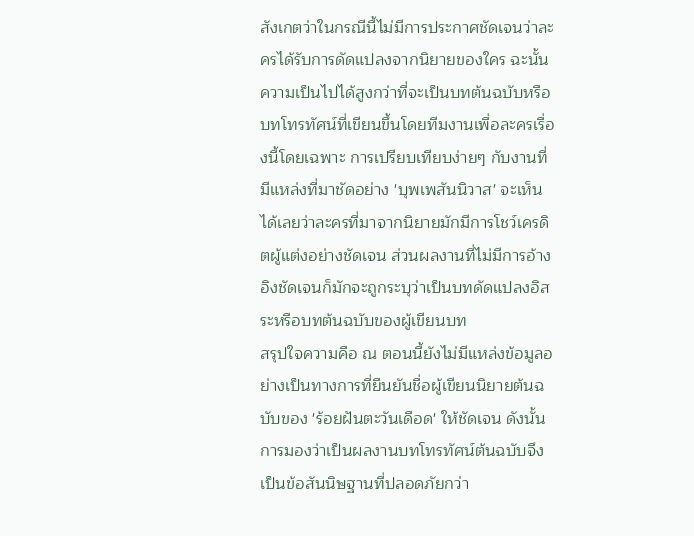สังเกตว่าในกรณีนี้ไม่มีการประกาศชัดเจนว่าละครได้รับการดัดแปลงจากนิยายของใคร ฉะนั้นความเป็นไปได้สูงกว่าที่จะเป็นบทต้นฉบับหรือบทโทรทัศน์ที่เขียนขึ้นโดยทีมงานเพื่อละครเรื่องนี้โดยเฉพาะ การเปรียบเทียบง่ายๆ กับงานที่มีแหล่งที่มาชัดอย่าง 'บุพเพสันนิวาส' จะเห็นได้เลยว่าละครที่มาจากนิยายมักมีการโชว์เครดิตผู้แต่งอย่างชัดเจน ส่วนผลงานที่ไม่มีการอ้างอิงชัดเจนก็มักจะถูกระบุว่าเป็นบทดัดแปลงอิสระหรือบทต้นฉบับของผู้เขียนบท
สรุปใจความคือ ณ ตอนนี้ยังไม่มีแหล่งข้อมูลอย่างเป็นทางการที่ยืนยันชื่อผู้เขียนนิยายต้นฉบับของ 'ร้อยฝันตะวันเดือด' ให้ชัดเจน ดังนั้นการมองว่าเป็นผลงานบทโทรทัศน์ต้นฉบับจึงเป็นข้อสันนิษฐานที่ปลอดภัยกว่า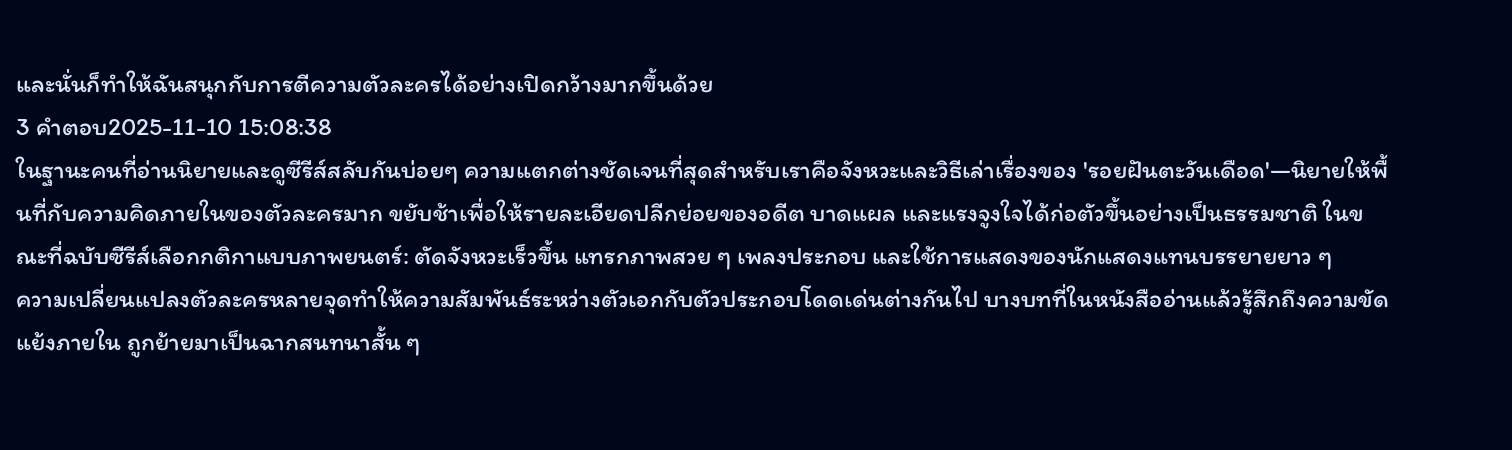และนั่นก็ทำให้ฉันสนุกกับการตีความตัวละครได้อย่างเปิดกว้างมากขึ้นด้วย
3 คำตอบ2025-11-10 15:08:38
ในฐานะคนที่อ่านนิยายและดูซีรีส์สลับกันบ่อยๆ ความแตกต่างชัดเจนที่สุดสำหรับเราคือจังหวะและวิธีเล่าเรื่องของ 'รอยฝันตะวันเดือด'—นิยายให้พื้นที่กับความคิดภายในของตัวละครมาก ขยับช้าเพื่อให้รายละเอียดปลีกย่อยของอดีต บาดแผล และแรงจูงใจได้ก่อตัวขึ้นอย่างเป็นธรรมชาติ ในขณะที่ฉบับซีรีส์เลือกกติกาแบบภาพยนตร์: ตัดจังหวะเร็วขึ้น แทรกภาพสวย ๆ เพลงประกอบ และใช้การแสดงของนักแสดงแทนบรรยายยาว ๆ
ความเปลี่ยนแปลงตัวละครหลายจุดทำให้ความสัมพันธ์ระหว่างตัวเอกกับตัวประกอบโดดเด่นต่างกันไป บางบทที่ในหนังสืออ่านแล้วรู้สึกถึงความขัดแย้งภายใน ถูกย้ายมาเป็นฉากสนทนาสั้น ๆ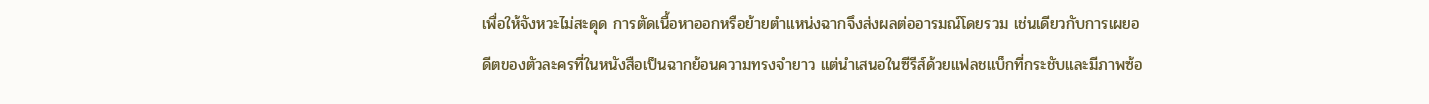เพื่อให้จังหวะไม่สะดุด การตัดเนื้อหาออกหรือย้ายตำแหน่งฉากจึงส่งผลต่ออารมณ์โดยรวม เช่นเดียวกับการเผยอดีตของตัวละครที่ในหนังสือเป็นฉากย้อนความทรงจำยาว แต่นำเสนอในซีรีส์ด้วยแฟลชแบ็กที่กระชับและมีภาพซ้อ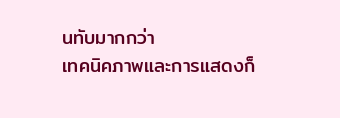นทับมากกว่า
เทคนิคภาพและการแสดงก็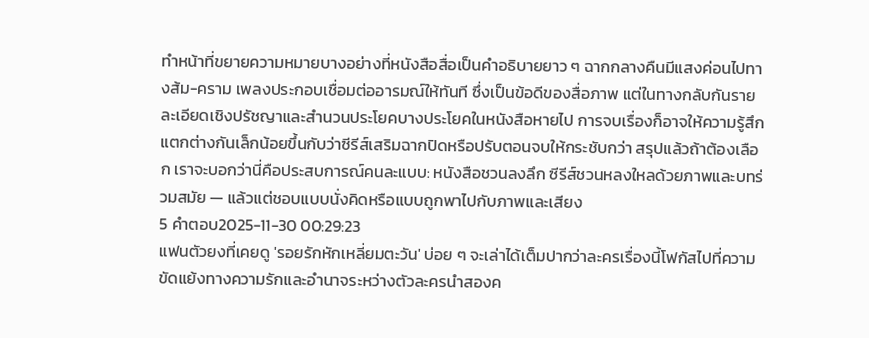ทำหน้าที่ขยายความหมายบางอย่างที่หนังสือสื่อเป็นคำอธิบายยาว ๆ ฉากกลางคืนมีแสงค่อนไปทางส้ม-คราม เพลงประกอบเชื่อมต่ออารมณ์ให้ทันที ซึ่งเป็นข้อดีของสื่อภาพ แต่ในทางกลับกันรายละเอียดเชิงปรัชญาและสำนวนประโยคบางประโยคในหนังสือหายไป การจบเรื่องก็อาจให้ความรู้สึกแตกต่างกันเล็กน้อยขึ้นกับว่าซีรีส์เสริมฉากปิดหรือปรับตอนจบให้กระชับกว่า สรุปแล้วถ้าต้องเลือก เราจะบอกว่านี่คือประสบการณ์คนละแบบ: หนังสือชวนลงลึก ซีรีส์ชวนหลงใหลด้วยภาพและบทร่วมสมัย — แล้วแต่ชอบแบบนั่งคิดหรือแบบถูกพาไปกับภาพและเสียง
5 คำตอบ2025-11-30 00:29:23
แฟนตัวยงที่เคยดู 'รอยรักหักเหลี่ยมตะวัน' บ่อย ๆ จะเล่าได้เต็มปากว่าละครเรื่องนี้โฟกัสไปที่ความขัดแย้งทางความรักและอำนาจระหว่างตัวละครนำสองค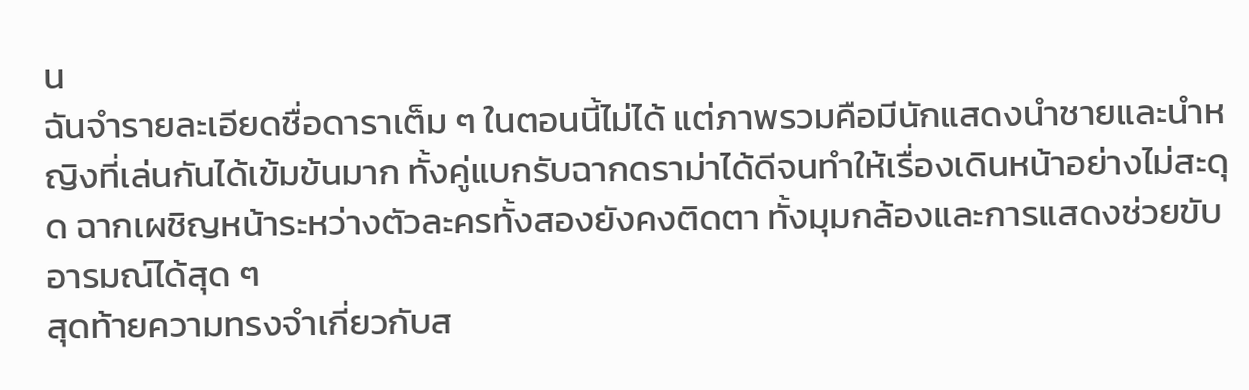น
ฉันจำรายละเอียดชื่อดาราเต็ม ๆ ในตอนนี้ไม่ได้ แต่ภาพรวมคือมีนักแสดงนำชายและนำหญิงที่เล่นกันได้เข้มข้นมาก ทั้งคู่แบกรับฉากดราม่าได้ดีจนทำให้เรื่องเดินหน้าอย่างไม่สะดุด ฉากเผชิญหน้าระหว่างตัวละครทั้งสองยังคงติดตา ทั้งมุมกล้องและการแสดงช่วยขับอารมณ์ได้สุด ๆ
สุดท้ายความทรงจำเกี่ยวกับส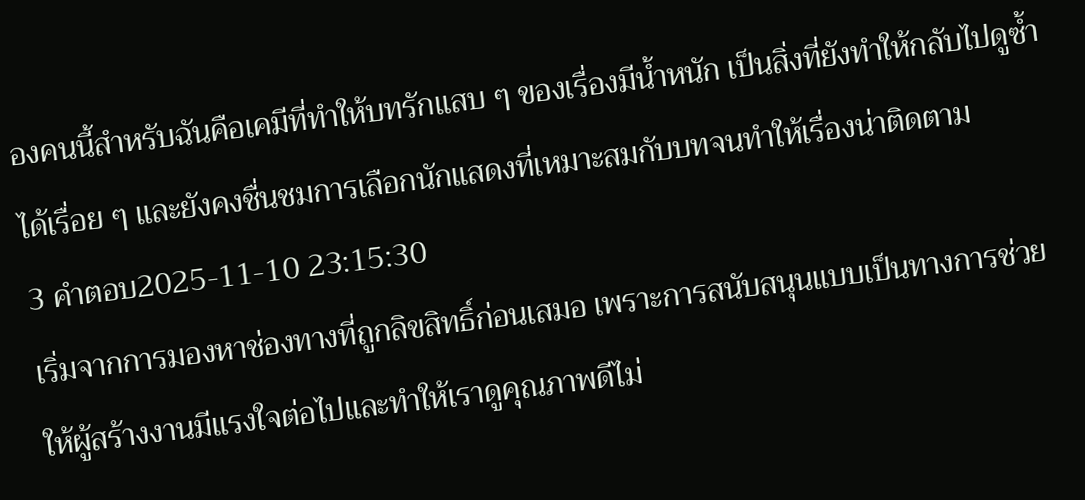องคนนี้สำหรับฉันคือเคมีที่ทำให้บทรักแสบ ๆ ของเรื่องมีน้ำหนัก เป็นสิ่งที่ยังทำให้กลับไปดูซ้ำได้เรื่อย ๆ และยังคงชื่นชมการเลือกนักแสดงที่เหมาะสมกับบทจนทำให้เรื่องน่าติดตาม
3 คำตอบ2025-11-10 23:15:30
เริ่มจากการมองหาช่องทางที่ถูกลิขสิทธิ์ก่อนเสมอ เพราะการสนับสนุนแบบเป็นทางการช่วยให้ผู้สร้างงานมีแรงใจต่อไปและทำให้เราดูคุณภาพดีไม่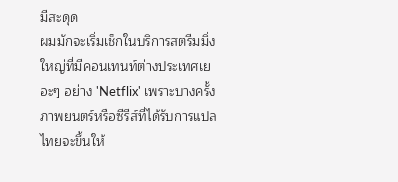มีสะดุด
ผมมักจะเริ่มเช็กในบริการสตรีมมิ่งใหญ่ที่มีคอนเทนท์ต่างประเทศเยอะๆ อย่าง 'Netflix' เพราะบางครั้งภาพยนตร์หรือซีรีส์ที่ได้รับการแปลไทยจะขึ้นให้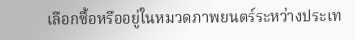เลือกซื้อหรืออยู่ในหมวดภาพยนตร์ระหว่างประเท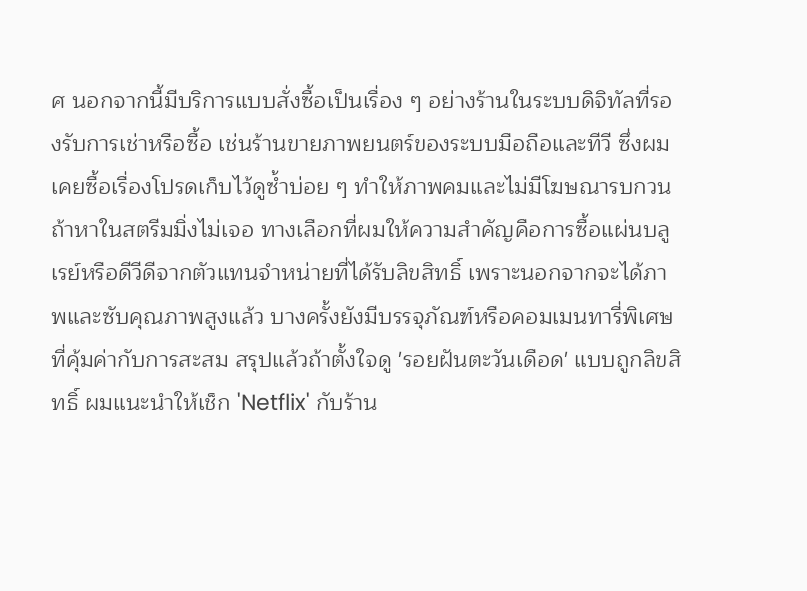ศ นอกจากนี้มีบริการแบบสั่งซื้อเป็นเรื่อง ๆ อย่างร้านในระบบดิจิทัลที่รองรับการเช่าหรือซื้อ เช่นร้านขายภาพยนตร์ของระบบมือถือและทีวี ซึ่งผมเคยซื้อเรื่องโปรดเก็บไว้ดูซ้ำบ่อย ๆ ทำให้ภาพคมและไม่มีโฆษณารบกวน
ถ้าหาในสตรีมมิ่งไม่เจอ ทางเลือกที่ผมให้ความสำคัญคือการซื้อแผ่นบลูเรย์หรือดีวีดีจากตัวแทนจำหน่ายที่ได้รับลิขสิทธิ์ เพราะนอกจากจะได้ภาพและซับคุณภาพสูงแล้ว บางครั้งยังมีบรรจุภัณฑ์หรือคอมเมนทารี่พิเศษที่คุ้มค่ากับการสะสม สรุปแล้วถ้าตั้งใจดู 'รอยฝันตะวันเดือด' แบบถูกลิขสิทธิ์ ผมแนะนำให้เช็ก 'Netflix' กับร้าน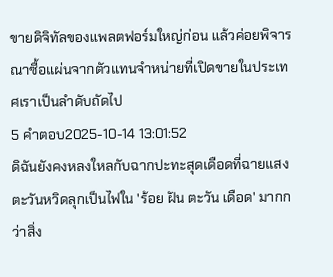ขายดิจิทัลของแพลตฟอร์มใหญ่ก่อน แล้วค่อยพิจารณาซื้อแผ่นจากตัวแทนจำหน่ายที่เปิดขายในประเทศเราเป็นลำดับถัดไป
5 คำตอบ2025-10-14 13:01:52
ดิฉันยังคงหลงใหลกับฉากปะทะสุดเดือดที่ฉายแสงตะวันหวิดลุกเป็นไฟใน 'ร้อย ฝัน ตะวัน เดือด' มากกว่าสิ่ง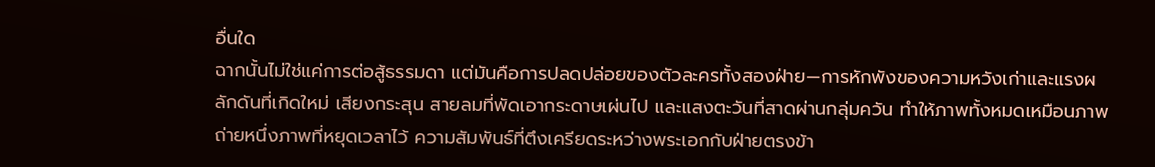อื่นใด
ฉากนั้นไม่ใช่แค่การต่อสู้ธรรมดา แต่มันคือการปลดปล่อยของตัวละครทั้งสองฝ่าย—การหักพังของความหวังเก่าและแรงผลักดันที่เกิดใหม่ เสียงกระสุน สายลมที่พัดเอากระดาษเผ่นไป และแสงตะวันที่สาดผ่านกลุ่มควัน ทำให้ภาพทั้งหมดเหมือนภาพถ่ายหนึ่งภาพที่หยุดเวลาไว้ ความสัมพันธ์ที่ตึงเครียดระหว่างพระเอกกับฝ่ายตรงข้า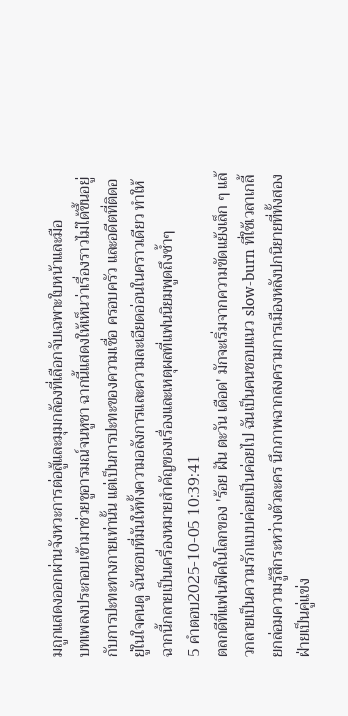มถูกแสดงออกผ่านจังหวะการต่อสู้และมุมกล้องที่เลือกจับเฉพาะใบหน้าและมือ
บทเพลงประกอบเข้ามาช่วยชูอารมณ์จนหูชา ฉากนี้แสดงให้เห็นว่าเรื่องราวไม่ได้ขึ้นอยู่กับการปะทะทางกายเท่านั้น แต่เป็นการปะทะของความเชื่อ ครอบครัว และอดีตที่ติดอยู่ในใจคนดู ฉันชอบที่มันให้ทั้งความอลังการและความละเอียดอ่อนในคราวเดียว ทำให้ฉากนี้กลายเป็นเครื่องหมายสำคัญของเรื่องและเหตุผลที่แฟนนิยมพูดถึงซ้ำๆ
5 คำตอบ2025-10-05 10:39:41
ตลกดีที่แฟนฟิคในโลกของ 'ร้อย ฝัน ตะวัน เดือด' มักจะเริ่มจากความขัดแย้งเล็ก ๆ แล้วกลายเป็นความรักแบบค่อยเป็นค่อยไป ฉันเป็นคนชอบแนว slow-burn ที่ใช้เวลาเกลี้ยกล่อมความรู้สึกระหว่างตัวละคร นึกภาพฉากสงครามการเมืองหลังปกนิยายที่ทั้งสองฝ่ายเป็นคู่แข่ง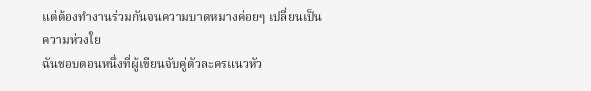แต่ต้องทำงานร่วมกันจนความบาดหมางค่อยๆ เปลี่ยนเป็นความห่วงใย
ฉันชอบตอนหนึ่งที่ผู้เขียนจับคู่ตัวละครแนวหัว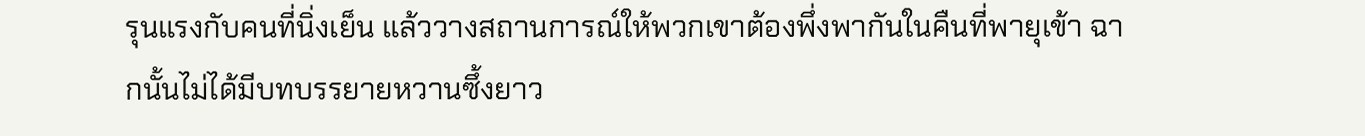รุนแรงกับคนที่นิ่งเย็น แล้ววางสถานการณ์ให้พวกเขาต้องพึ่งพากันในคืนที่พายุเข้า ฉากนั้นไม่ได้มีบทบรรยายหวานซึ้งยาว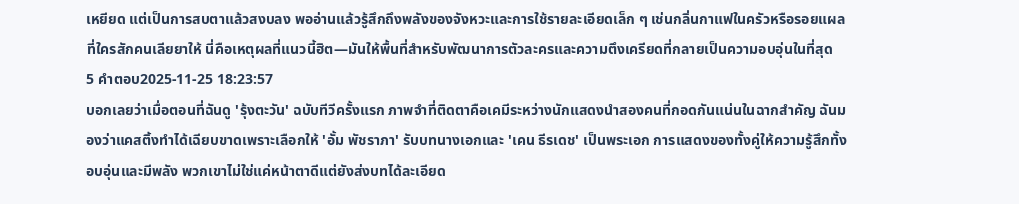เหยียด แต่เป็นการสบตาแล้วสงบลง พออ่านแล้วรู้สึกถึงพลังของจังหวะและการใช้รายละเอียดเล็ก ๆ เช่นกลิ่นกาแฟในครัวหรือรอยแผลที่ใครสักคนเลียยาให้ นี่คือเหตุผลที่แนวนี้ฮิต—มันให้พื้นที่สำหรับพัฒนาการตัวละครและความตึงเครียดที่กลายเป็นความอบอุ่นในที่สุด
5 คำตอบ2025-11-25 18:23:57
บอกเลยว่าเมื่อตอนที่ฉันดู 'รุ้งตะวัน' ฉบับทีวีครั้งแรก ภาพจำที่ติดตาคือเคมีระหว่างนักแสดงนำสองคนที่กอดกันแน่นในฉากสำคัญ ฉันมองว่าแคสติ้งทำได้เฉียบขาดเพราะเลือกให้ 'อั้ม พัชราภา' รับบทนางเอกและ 'เคน ธีรเดช' เป็นพระเอก การแสดงของทั้งคู่ให้ความรู้สึกทั้งอบอุ่นและมีพลัง พวกเขาไม่ใช่แค่หน้าตาดีแต่ยังส่งบทได้ละเอียด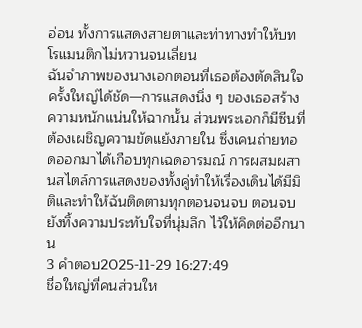อ่อน ทั้งการแสดงสายตาและท่าทางทำให้บทโรแมนติกไม่หวานจนเลี่ยน
ฉันจำภาพของนางเอกตอนที่เธอต้องตัดสินใจครั้งใหญ่ได้ชัด—การแสดงนิ่ง ๆ ของเธอสร้างความหนักแน่นให้ฉากนั้น ส่วนพระเอกก็มีซีนที่ต้องเผชิญความขัดแย้งภายใน ซึ่งเคนถ่ายทอดออกมาได้เกือบทุกเฉดอารมณ์ การผสมผสานสไตล์การแสดงของทั้งคู่ทำให้เรื่องเดินได้มีมิติและทำให้ฉันติดตามทุกตอนจนจบ ตอนจบยังทิ้งความประทับใจที่นุ่มลึก ไว้ให้คิดต่ออีกนาน
3 คำตอบ2025-11-29 16:27:49
ชื่อใหญ่ที่คนส่วนให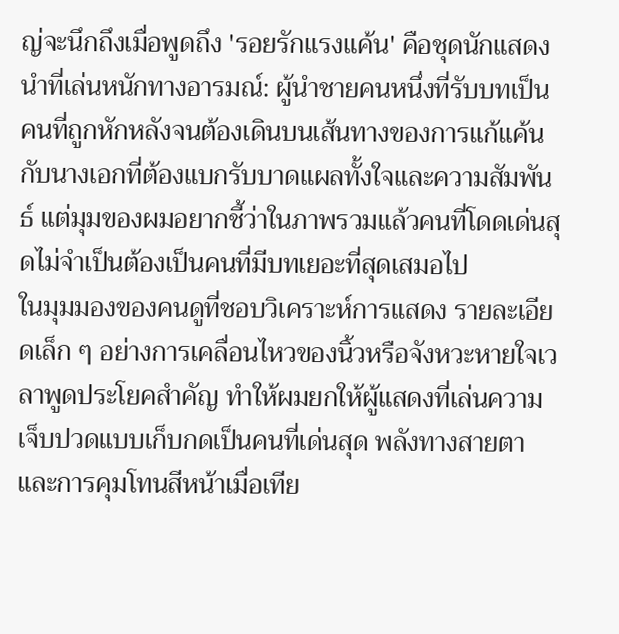ญ่จะนึกถึงเมื่อพูดถึง 'รอยรักแรงแค้น' คือชุดนักแสดงนำที่เล่นหนักทางอารมณ์: ผู้นำชายคนหนึ่งที่รับบทเป็นคนที่ถูกหักหลังจนต้องเดินบนเส้นทางของการแก้แค้น กับนางเอกที่ต้องแบกรับบาดแผลทั้งใจและความสัมพันธ์ แต่มุมของผมอยากชี้ว่าในภาพรวมแล้วคนที่โดดเด่นสุดไม่จำเป็นต้องเป็นคนที่มีบทเยอะที่สุดเสมอไป
ในมุมมองของคนดูที่ชอบวิเคราะห์การแสดง รายละเอียดเล็ก ๆ อย่างการเคลื่อนไหวของนิ้วหรือจังหวะหายใจเวลาพูดประโยคสำคัญ ทำให้ผมยกให้ผู้แสดงที่เล่นความเจ็บปวดแบบเก็บกดเป็นคนที่เด่นสุด พลังทางสายตาและการคุมโทนสีหน้าเมื่อเทีย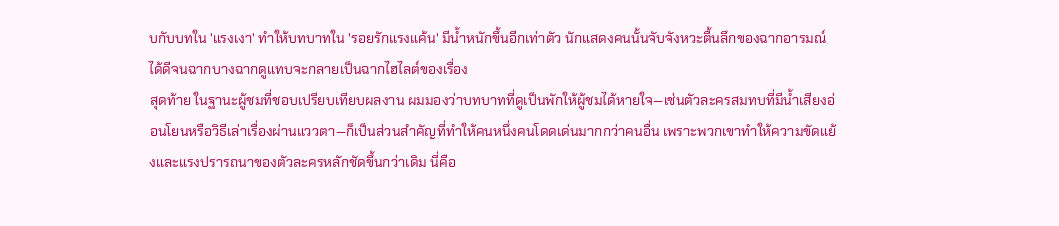บกับบทใน 'แรงเงา' ทำให้บทบาทใน 'รอยรักแรงแค้น' มีน้ำหนักขึ้นอีกเท่าตัว นักแสดงคนนั้นจับจังหวะตื้นลึกของฉากอารมณ์ได้ดีจนฉากบางฉากดูแทบจะกลายเป็นฉากไฮไลต์ของเรื่อง
สุดท้าย ในฐานะผู้ชมที่ชอบเปรียบเทียบผลงาน ผมมองว่าบทบาทที่ดูเป็นพักให้ผู้ชมได้หายใจ—เช่นตัวละครสมทบที่มีน้ำเสียงอ่อนโยนหรือวิธีเล่าเรื่องผ่านแววตา—ก็เป็นส่วนสำคัญที่ทำให้คนหนึ่งคนโดดเด่นมากกว่าคนอื่น เพราะพวกเขาทำให้ความขัดแย้งและแรงปรารถนาของตัวละครหลักชัดขึ้นกว่าเดิม นี่คือ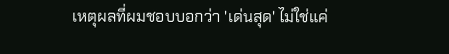เหตุผลที่ผมชอบบอกว่า 'เด่นสุด' ไม่ใช่แค่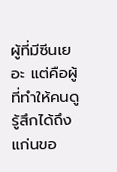ผู้ที่มีซีนเยอะ แต่คือผู้ที่ทำให้คนดูรู้สึกได้ถึงแก่นขอ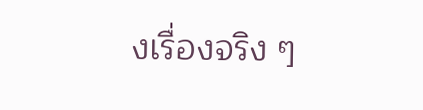งเรื่องจริง ๆ